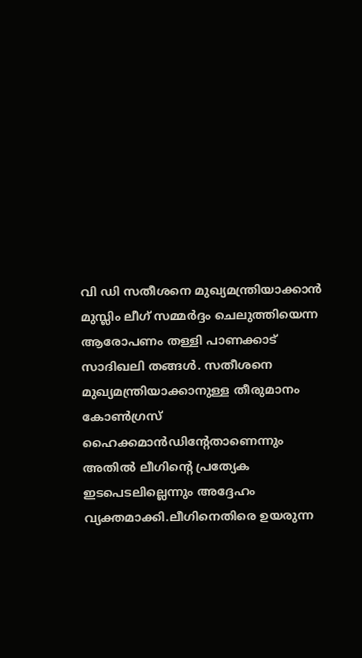വി ഡി സതീശനെ മുഖ്യമന്ത്രിയാക്കാൻ മുസ്ലിം ലീഗ് സമ്മർദ്ദം ചെലുത്തിയെന്ന ആരോപണം തള്ളി പാണക്കാട് സാദിഖലി തങ്ങൾ. സതീശനെ മുഖ്യമന്ത്രിയാക്കാനുള്ള തീരുമാനം കോൺഗ്രസ് ഹൈക്കമാൻഡിന്റേതാണെന്നും അതിൽ ലീഗിൻ്റെ പ്രത്യേക ഇടപെടലില്ലെന്നും അദ്ദേഹം വ്യക്തമാക്കി.ലീഗിനെതിരെ ഉയരുന്ന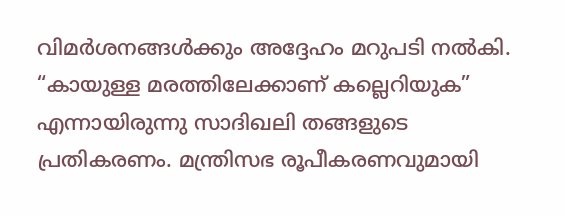വിമർശനങ്ങൾക്കും അദ്ദേഹം മറുപടി നൽകി. “കായുള്ള മരത്തിലേക്കാണ് കല്ലെറിയുക” എന്നായിരുന്നു സാദിഖലി തങ്ങളുടെ പ്രതികരണം. മന്ത്രിസഭ രൂപീകരണവുമായി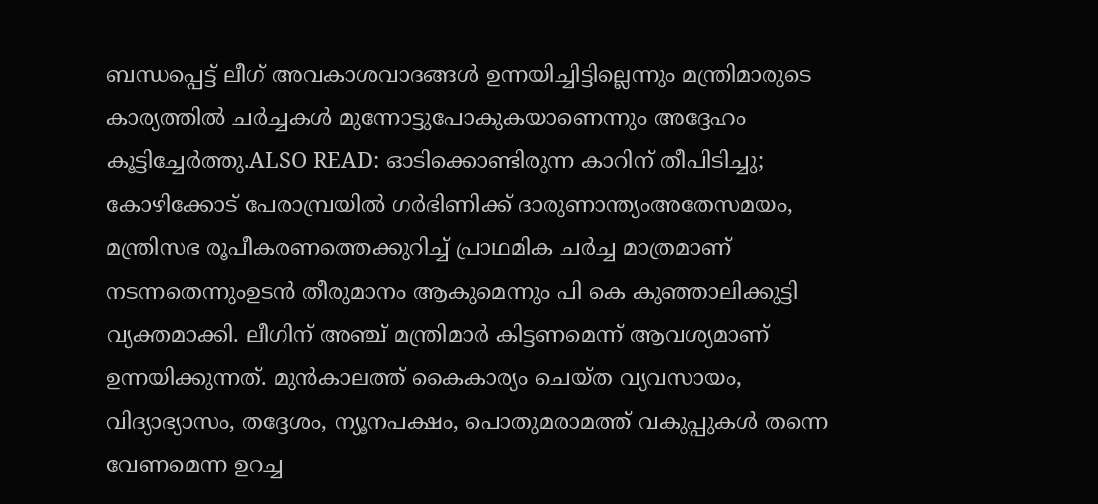ബന്ധപ്പെട്ട് ലീഗ് അവകാശവാദങ്ങൾ ഉന്നയിച്ചിട്ടില്ലെന്നും മന്ത്രിമാരുടെ കാര്യത്തിൽ ചർച്ചകൾ മുന്നോട്ടുപോകുകയാണെന്നും അദ്ദേഹം കൂട്ടിച്ചേർത്തു.ALSO READ: ഓടിക്കൊണ്ടിരുന്ന കാറിന് തീപിടിച്ചു; കോ‍ഴിക്കോട് പേരാമ്പ്രയിൽ ഗർഭിണിക്ക് ദാരുണാന്ത്യംഅതേസമയം, മന്ത്രിസഭ രൂപീകരണത്തെക്കുറിച്ച് പ്രാഥമിക ചർച്ച മാത്രമാണ് നടന്നതെന്നുംഉടൻ തീരുമാനം ആകുമെന്നും പി കെ കുഞ്ഞാലിക്കുട്ടി വ്യക്തമാക്കി. ലീഗിന് അഞ്ച് മന്ത്രിമാർ കിട്ടണമെന്ന് ആവശ്യമാണ് ഉന്നയിക്കുന്നത്. മുൻകാലത്ത് കൈകാര്യം ചെയ്ത വ്യവസായം, വിദ്യാഭ്യാസം, തദ്ദേശം, ന്യൂനപക്ഷം, പൊതുമരാമത്ത് വകുപ്പുകൾ തന്നെ വേണമെന്ന ഉറച്ച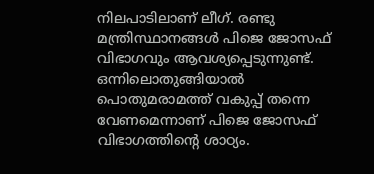നിലപാടിലാണ് ലീഗ്. രണ്ടു മന്ത്രിസ്ഥാനങ്ങൾ പിജെ ജോസഫ് വിഭാഗവും ആവശ്യപ്പെടുന്നുണ്ട്. ഒന്നിലൊതുങ്ങിയാൽ പൊതുമരാമത്ത് വകുപ്പ് തന്നെ വേണമെന്നാണ് പിജെ ജോസഫ് വിഭാഗത്തിന്റെ ശാഠ്യം.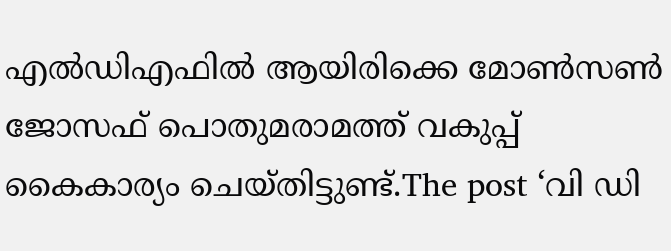എൽഡിഎഫിൽ ആയിരിക്കെ മോൺസൺ ജോസഫ് പൊതുമരാമത്ത് വകുപ്പ് കൈകാര്യം ചെയ്തിട്ടുണ്ട്.The post ‘വി ഡി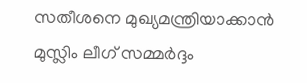സതീശനെ മുഖ്യമന്ത്രിയാക്കാൻ മുസ്ലിം ലീഗ് സമ്മർദ്ദം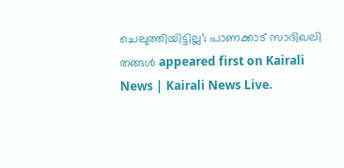ചെലുത്തിയിട്ടില്ല’; പാണക്കാട് സാദിഖലി തങ്ങൾ appeared first on Kairali News | Kairali News Live.